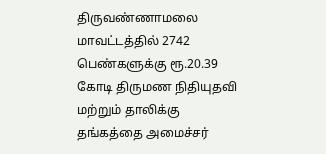திருவண்ணாமலை மாவட்டத்தில் 2742 பெண்களுக்கு ரூ.20.39 கோடி திருமண நிதியுதவி மற்றும் தாலிக்கு தங்கத்தை அமைச்சர்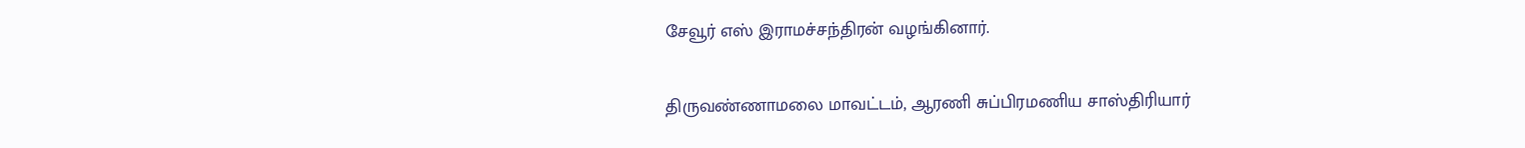சேவூர் எஸ் இராமச்சந்திரன் வழங்கினார்.

திருவண்ணாமலை மாவட்டம், ஆரணி சுப்பிரமணிய சாஸ்திரியார்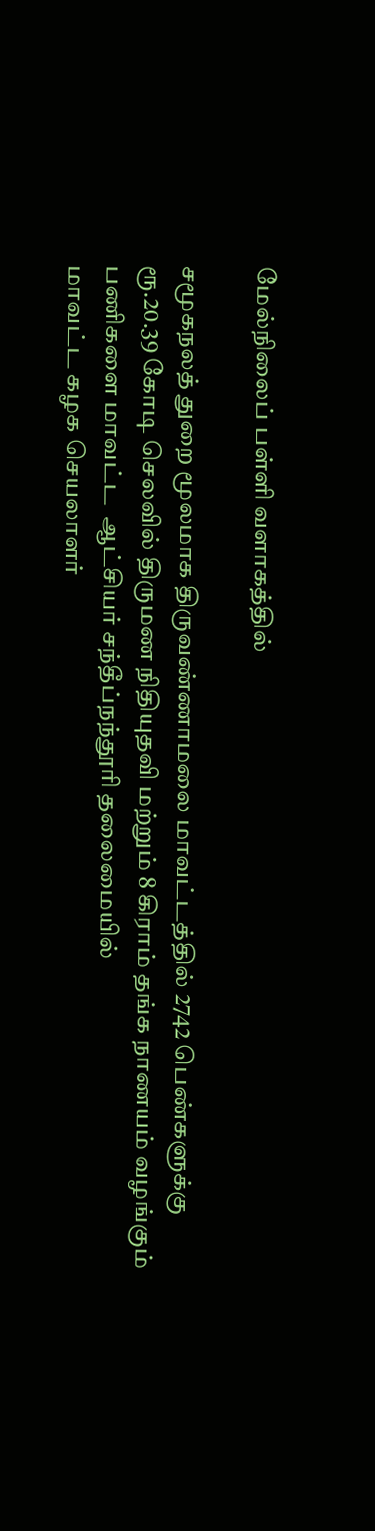மேல்நிலைப் பள்ளி வளாகத்தில்

சமூகநலத் துறை மூலமாக திருவண்ணாமலை மாவட்டத்தில் 2742 பெண்களுக்கு ரூ.20.39 கோடி செலவில் திருமண நிதியுதவி மற்றும் 8 கிராம் தங்க நாணயம் வழங்கும் பணிகளை மாவட்ட  ஆட்சியர் சந்தீப்நந்தூரி தலைமையில்
மாவட்ட கழக செயலாளர்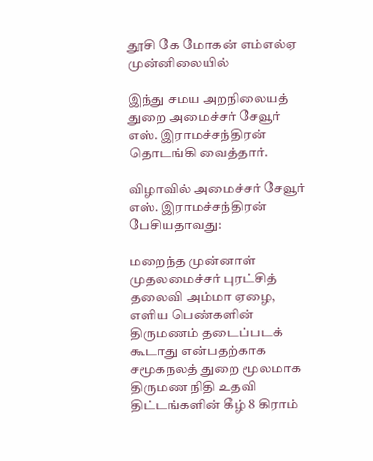தூசி கே மோகன் எம்எல்ஏ  முன்னிலையில்

இந்து சமய அறநிலையத் துறை அமைச்சர் சேவூர் எஸ். இராமச்சந்திரன் தொடங்கி வைத்தார்.

விழாவில் அமைச்சர் சேவூர் எஸ். இராமச்சந்திரன் பேசியதாவது:

மறைந்த முன்னாள் முதலமைச்சர் புரட்சித் தலைவி அம்மா ஏழை, எளிய பெண்களின் திருமணம் தடைப்படக் கூடாது என்பதற்காக சமூகநலத் துறை மூலமாக திருமண நிதி உதவி திட்டங்களின் கீழ் 8 கிராம்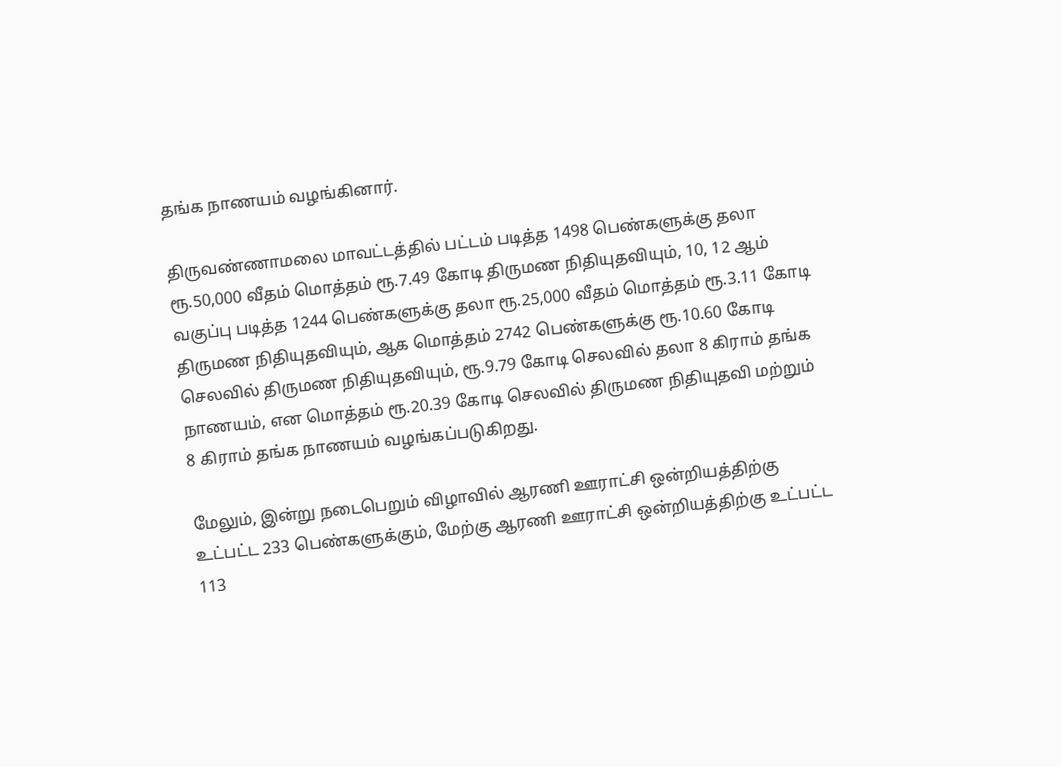தங்க நாணயம் வழங்கினார்.

திருவண்ணாமலை மாவட்டத்தில் பட்டம் படித்த 1498 பெண்களுக்கு தலா ரூ.50,000 வீதம் மொத்தம் ரூ.7.49 கோடி திருமண நிதியுதவியும், 10, 12 ஆம் வகுப்பு படித்த 1244 பெண்களுக்கு தலா ரூ.25,000 வீதம் மொத்தம் ரூ.3.11 கோடி திருமண நிதியுதவியும், ஆக மொத்தம் 2742 பெண்களுக்கு ரூ.10.60 கோடி செலவில் திருமண நிதியுதவியும், ரூ.9.79 கோடி செலவில் தலா 8 கிராம் தங்க நாணயம், என மொத்தம் ரூ.20.39 கோடி செலவில் திருமண நிதியுதவி மற்றும் 8 கிராம் தங்க நாணயம் வழங்கப்படுகிறது.

மேலும், இன்று நடைபெறும் விழாவில் ஆரணி ஊராட்சி ஒன்றியத்திற்கு உட்பட்ட 233 பெண்களுக்கும், மேற்கு ஆரணி ஊராட்சி ஒன்றியத்திற்கு உட்பட்ட 113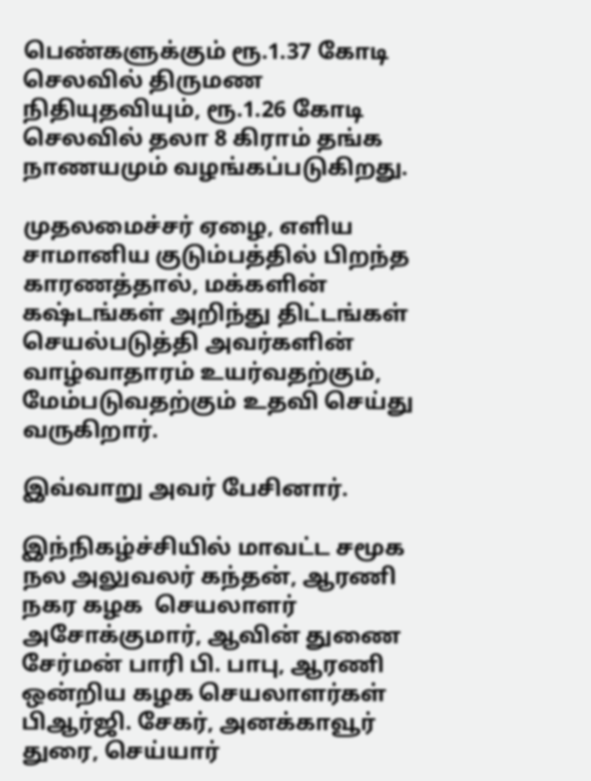பெண்களுக்கும் ரூ.1.37 கோடி செலவில் திருமண நிதியுதவியும், ரூ.1.26 கோடி செலவில் தலா 8 கிராம் தங்க நாணயமும் வழங்கப்படுகிறது.

முதலமைச்சர் ஏழை, எளிய சாமானிய குடும்பத்தில் பிறந்த காரணத்தால், மக்களின் கஷ்டங்கள் அறிந்து திட்டங்கள் செயல்படுத்தி அவர்களின் வாழ்வாதாரம் உயர்வதற்கும், மேம்படுவதற்கும் உதவி செய்து வருகிறார்.

இவ்வாறு அவர் பேசினார்.

இந்நிகழ்ச்சியில் மாவட்ட சமூக நல அலுவலர் கந்தன், ஆரணி நகர கழக  செயலாளர் அசோக்குமார், ஆவின் துணை சேர்மன் பாரி பி. பாபு, ஆரணி ஒன்றிய கழக செயலாளர்கள் பிஆர்ஜி. சேகர், அனக்காவூர் துரை, செய்யார்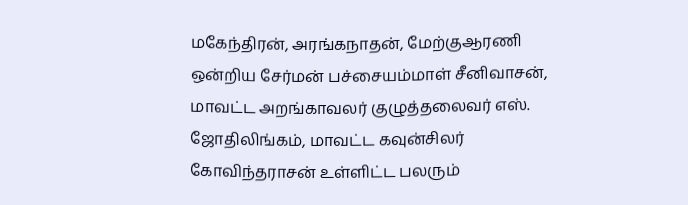மகேந்திரன், அரங்கநாதன், மேற்குஆரணி ஒன்றிய சேர்மன் பச்சையம்மாள் சீனிவாசன், மாவட்ட அறங்காவலர் குழுத்தலைவர் எஸ். ஜோதிலிங்கம், மாவட்ட கவுன்சிலர் கோவிந்தராசன் உள்ளிட்ட பலரும்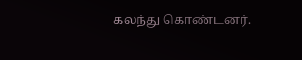கலந்து கொண்டனர்.